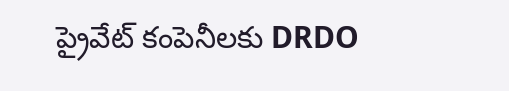ప్రైవేట్ కంపెనీలకు DRDO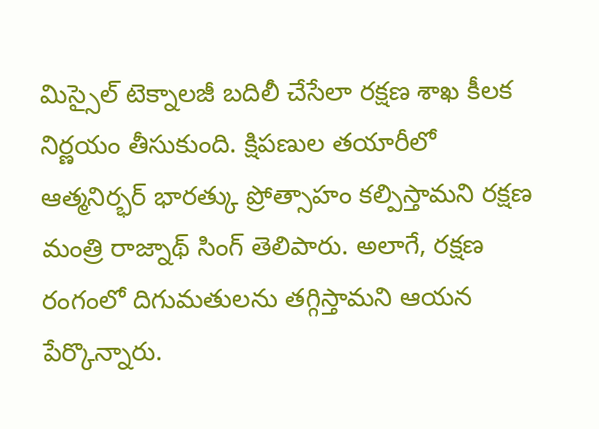మిస్సైల్ టెక్నాలజీ బదిలీ చేసేలా రక్షణ శాఖ కీలక నిర్ణయం తీసుకుంది. క్షిపణుల తయారీలో ఆత్మనిర్భర్ భారత్కు ప్రోత్సాహం కల్పిస్తామని రక్షణ మంత్రి రాజ్నాథ్ సింగ్ తెలిపారు. అలాగే, రక్షణ రంగంలో దిగుమతులను తగ్గిస్తామని ఆయన పేర్కొన్నారు.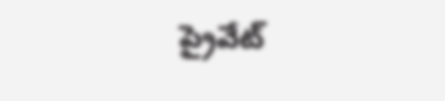ప్రైవేట్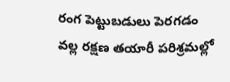రంగ పెట్టుబడులు పెరగడం వల్ల రక్షణ తయారీ పరిశ్రమల్లో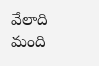వేలాది మంది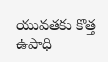యువతకు కొత్త ఉపాధి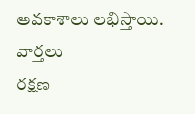అవకాశాలు లభిస్తాయి.
వార్తలు
రక్షణ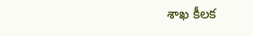శాఖ కీలక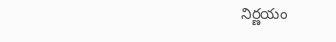నిర్ణయం